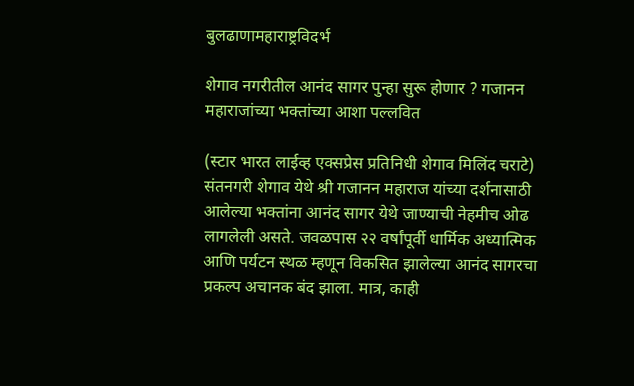बुलढाणामहाराष्ट्रविदर्भ

शेगाव नगरीतील आनंद सागर पुन्हा सुरू होणार ? गजानन महाराजांच्या भक्तांच्या आशा पल्लवित

(स्टार भारत लाईव्ह एक्सप्रेस प्रतिनिधी शेगाव मिलिंद चराटे) संतनगरी शेगाव येथे श्री गजानन महाराज यांच्या दर्शनासाठी आलेल्या भक्तांना आनंद सागर येथे जाण्याची नेहमीच ओढ लागलेली असते. जवळपास २२ वर्षांपूर्वी धार्मिक अध्यात्मिक आणि पर्यटन स्थळ म्हणून विकसित झालेल्या आनंद सागरचा प्रकल्प अचानक बंद झाला. मात्र, काही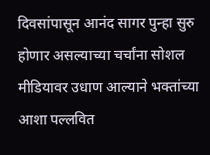दिवसांपासून आनंद सागर पुन्हा सुरु होणार असल्याच्या चर्चांना सोशल मीडियावर उधाण आल्याने भक्तांच्या आशा पल्लवित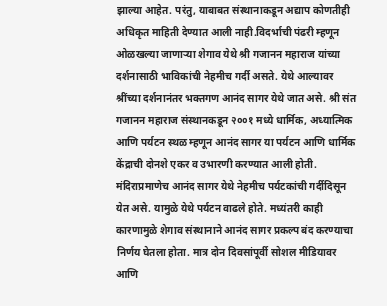झाल्या आहेत. परंतु, याबाबत संस्थानाकडून अद्याप कोणतीही अधिकृत माहिती देण्यात आली नाही.विदर्भाची पंढरी म्हणून ओळखल्या जाणाऱ्या शेगाव येथे श्री गजानन महाराज यांच्या दर्शनासाठी भाविकांची नेहमीच गर्दी असते. येथे आल्यावर श्रींच्या दर्शनानंतर भक्तगण आनंद सागर येथे जात असे. श्री संत गजानन महाराज संस्थानकडून २००१ मध्ये धार्मिक, अध्यात्मिक आणि पर्यटन स्थळ म्हणून आनंद सागर या पर्यटन आणि धार्मिक केंद्राची दोनशे एकर व उभारणी करण्यात आली होती. मंदिराप्रमाणेच आनंद सागर येथे नेहमीच पर्यटकांची गर्दीदिसून येत असे. यामुळे येथे पर्यटन वाढले होते. मध्यंतरी काही कारणामुळे शेगाव संस्थानाने आनंद सागर प्रकल्प बंद करण्याचा निर्णय घेतला होता. मात्र दोन दिवसांपूर्वी सोशल मीडियावर आणि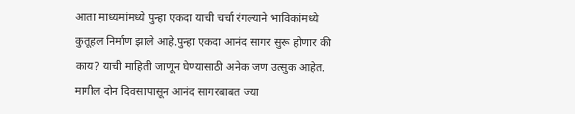आता माध्यमांमध्ये पुन्हा एकदा याची चर्चा रंगल्याने भाविकांमध्ये कुतूहल निर्माण झाले आहे.पुन्हा एकदा आनंद सागर सुरू होणार की काय? याची माहिती जाणून घेण्यासाठी अनेक जण उत्सुक आहेत. मागील दोन दिवसापासून आनंद सागरबाबत ज्या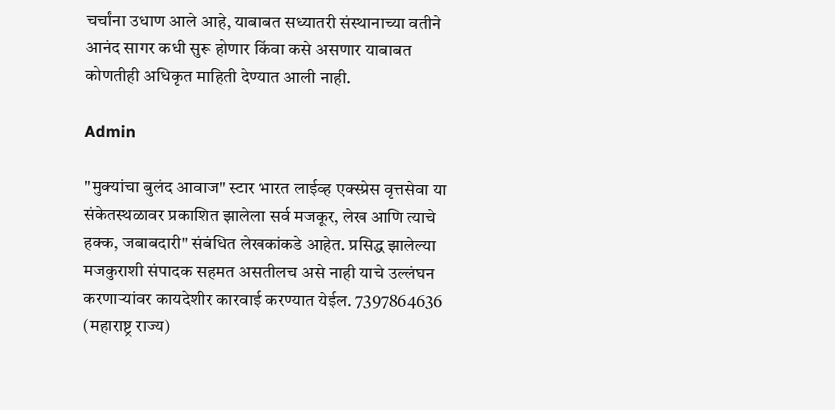चर्चांना उधाण आले आहे, याबाबत सध्यातरी संस्थानाच्या वतीने आनंद सागर कधी सुरू होणार किंवा कसे असणार याबाबत कोणतीही अधिकृत माहिती देण्यात आली नाही.

Admin

"मुक्यांचा बुलंद आवाज" स्टार भारत लाईव्ह एक्स्प्रेस वृत्तसेवा या संकेतस्थळावर प्रकाशित झालेला सर्व मजकूर, लेख आणि त्याचे हक्क, जबाबदारी" संबंधित लेखकांकडे आहेत. प्रसिद्ध झालेल्या मजकुराशी संपादक सहमत असतीलच असे नाही याचे उल्लंघन करणाऱ्यांवर कायदेशीर कारवाई करण्यात येईल. 7397864636 (महाराष्ट्र राज्य)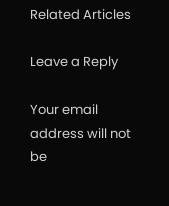Related Articles

Leave a Reply

Your email address will not be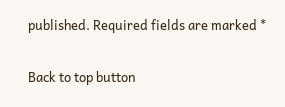published. Required fields are marked *

Back to top button